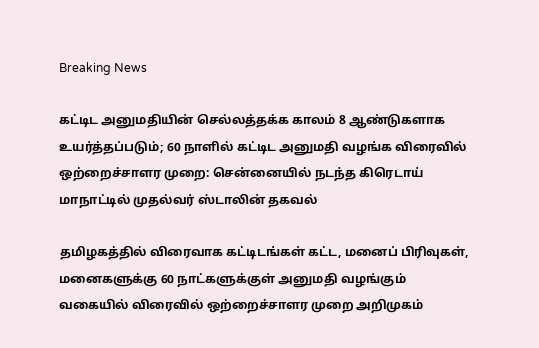Breaking News

கட்டிட அனுமதியின் செல்லத்தக்க காலம் 8 ஆண்டுகளாக உயர்த்தப்படும்; 60 நாளில் கட்டிட அனுமதி வழங்க விரைவில் ஒற்றைச்சாளர முறை: சென்னையில் நடந்த கிரெடாய் மாநாட்டில் முதல்வர் ஸ்டாலின் தகவல்

தமிழகத்தில் விரைவாக கட்டிடங்கள் கட்ட, மனைப் பிரிவுகள், மனைகளுக்கு 60 நாட்களுக்குள் அனுமதி வழங்கும் வகையில் விரைவில் ஒற்றைச்சாளர முறை அறிமுகம்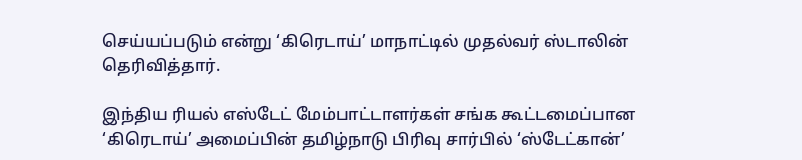செய்யப்படும் என்று ‘கிரெடாய்’ மாநாட்டில் முதல்வர் ஸ்டாலின் தெரிவித்தார்.

இந்திய ரியல் எஸ்டேட் மேம்பாட்டாளர்கள் சங்க கூட்டமைப்பான ‘கிரெடாய்’ அமைப்பின் தமிழ்நாடு பிரிவு சார்பில் ‘ஸ்டேட்கான்’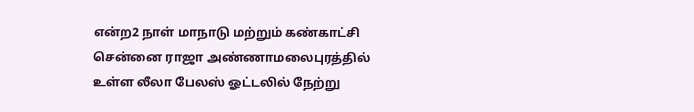என்ற2 நாள் மாநாடு மற்றும் கண்காட்சி சென்னை ராஜா அண்ணாமலைபுரத்தில் உள்ள லீலா பேலஸ் ஓட்டலில் நேற்று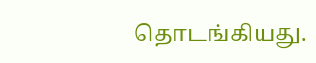தொடங்கியது.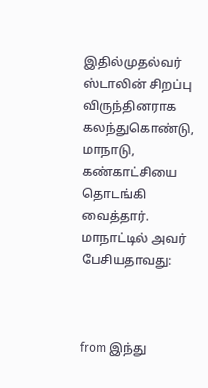இதில்முதல்வர் ஸ்டாலின் சிறப்பு விருந்தினராக கலந்துகொண்டு, மாநாடு, கண்காட்சியை தொடங்கி வைத்தார். மாநாட்டில் அவர் பேசியதாவது:



from இந்து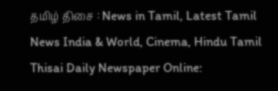தமிழ் திசை : News in Tamil, Latest Tamil News India & World, Cinema, Hindu Tamil Thisai Daily Newspaper Online: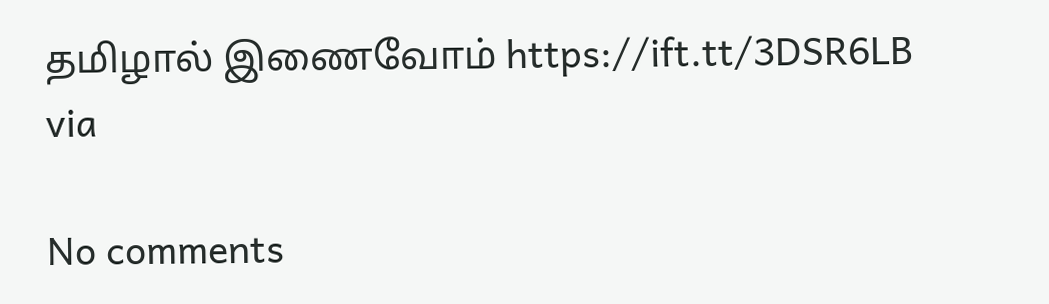தமிழால் இணைவோம் https://ift.tt/3DSR6LB
via

No comments